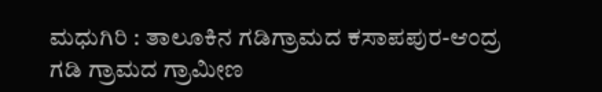ಮಧುಗಿರಿ : ತಾಲೂಕಿನ ಗಡಿಗ್ರಾಮದ ಕಸಾಪಪುರ-ಆಂದ್ರ ಗಡಿ ಗ್ರಾಮದ ಗ್ರಾಮೀಣ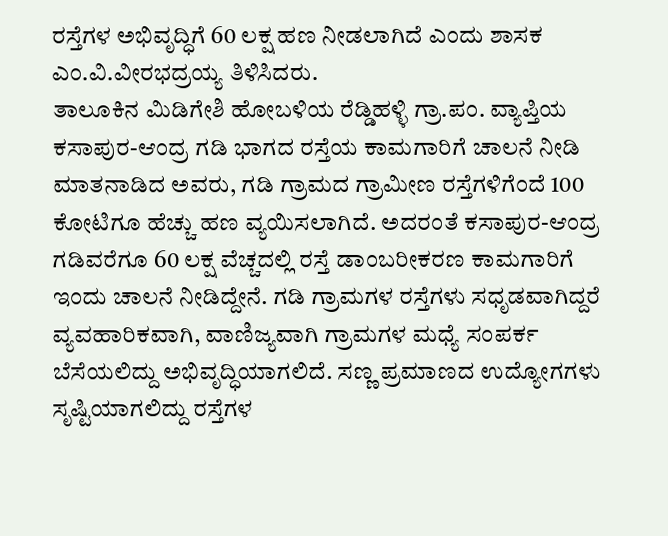ರಸ್ತೆಗಳ ಅಭಿವೃದ್ಧಿಗೆ 60 ಲಕ್ಷ ಹಣ ನೀಡಲಾಗಿದೆ ಎಂದು ಶಾಸಕ ಎಂ.ವಿ.ವೀರಭದ್ರಯ್ಯ ತಿಳಿಸಿದರು.
ತಾಲೂಕಿನ ಮಿಡಿಗೇಶಿ ಹೋಬಳಿಯ ರೆಡ್ಡಿಹಳ್ಳಿ ಗ್ರಾ.ಪಂ. ವ್ಯಾಪ್ತಿಯ ಕಸಾಪುರ-ಆಂದ್ರ ಗಡಿ ಭಾಗದ ರಸ್ತೆಯ ಕಾಮಗಾರಿಗೆ ಚಾಲನೆ ನೀಡಿ ಮಾತನಾಡಿದ ಅವರು, ಗಡಿ ಗ್ರಾಮದ ಗ್ರಾಮೀಣ ರಸ್ತೆಗಳಿಗೆಂದೆ 100 ಕೋಟಿಗೂ ಹೆಚ್ಚು ಹಣ ವ್ಯಯಿಸಲಾಗಿದೆ. ಅದರಂತೆ ಕಸಾಪುರ-ಆಂದ್ರ ಗಡಿವರೆಗೂ 60 ಲಕ್ಷ ವೆಚ್ಚದಲ್ಲಿ ರಸ್ತೆ ಡಾಂಬರೀಕರಣ ಕಾಮಗಾರಿಗೆ ಇಂದು ಚಾಲನೆ ನೀಡಿದ್ದೇನೆ. ಗಡಿ ಗ್ರಾಮಗಳ ರಸ್ತೆಗಳು ಸಧೃಡವಾಗಿದ್ದರೆ ವ್ಯವಹಾರಿಕವಾಗಿ, ವಾಣಿಜ್ಯವಾಗಿ ಗ್ರಾಮಗಳ ಮಧ್ಯೆ ಸಂಪರ್ಕ ಬೆಸೆಯಲಿದ್ದು ಅಭಿವೃದ್ಧಿಯಾಗಲಿದೆ. ಸಣ್ಣ ಪ್ರಮಾಣದ ಉದ್ಯೋಗಗಳು ಸೃಷ್ಟಿಯಾಗಲಿದ್ದು ರಸ್ತೆಗಳ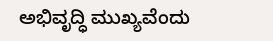ಅಭಿವೃದ್ಧಿ ಮುಖ್ಯವೆಂದು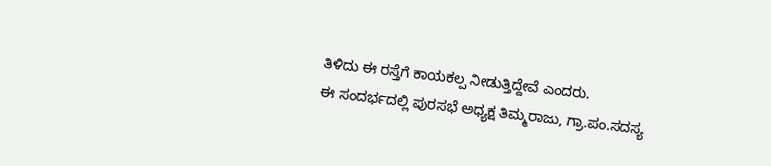ತಿಳಿದು ಈ ರಸ್ತೆಗೆ ಕಾಯಕಲ್ಪ ನೀಡುತ್ತಿದ್ದೇವೆ ಎಂದರು.
ಈ ಸಂದರ್ಭದಲ್ಲಿ ಪುರಸಭೆ ಅಧ್ಯಕ್ಷ ತಿಮ್ಮರಾಜು, ಗ್ರಾ.ಪಂ.ಸದಸ್ಯ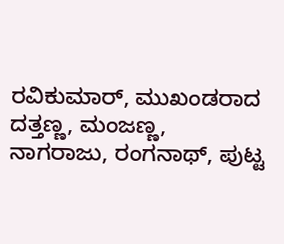ರವಿಕುಮಾರ್, ಮುಖಂಡರಾದ ದತ್ತಣ್ಣ, ಮಂಜಣ್ಣ, ನಾಗರಾಜು, ರಂಗನಾಥ್, ಪುಟ್ಟ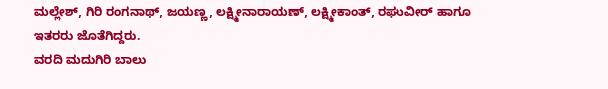ಮಲ್ಲೇಶ್, ಗಿರಿ ರಂಗನಾಥ್, ಜಯಣ್ಣ, ಲಕ್ಷ್ಮೀನಾರಾಯಣ್, ಲಕ್ಷ್ಮೀಕಾಂತ್, ರಘುವೀರ್ ಹಾಗೂ ಇತರರು ಜೊತೆಗಿದ್ದರು.
ವರದಿ ಮದುಗಿರಿ ಬಾಲು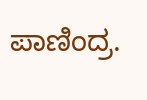ಪಾಣಿಂದ್ರ.